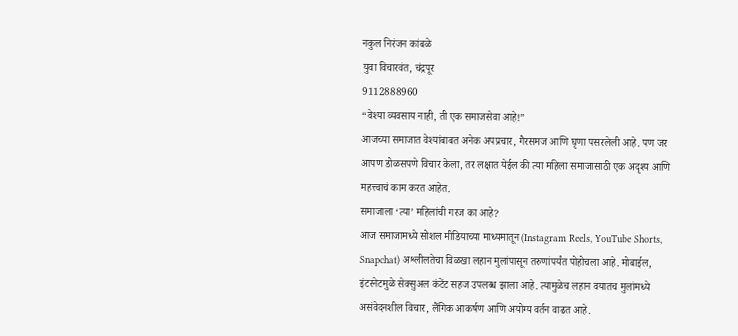नकुल निरंजन कांबळे
युवा विचारवंत, चंद्रपूर
9112888960
“वेश्या व्यवसाय नाही, ती एक समाजसेवा आहे!”
आजच्या समाजात वेश्यांबाबत अनेक अपप्रचार, गैरसमज आणि घृणा पसरलेली आहे. पण जर आपण डोळसपणे विचार केला, तर लक्षात येईल की त्या महिला समाजासाठी एक अदृश्य आणि महत्त्वाचं काम करत आहेत.
समाजाला ‘त्या’ महिलांची गरज का आहे?
आज समाजामध्ये सोशल मीडियाच्या माध्यमातून (Instagram Reels, YouTube Shorts, Snapchat) अश्लीलतेचा विळखा लहान मुलांपासून तरुणांपर्यंत पोहोचला आहे. मोबाईल, इंटरनेटमुळे सेक्सुअल कंटेंट सहज उपलब्ध झाला आहे. त्यामुळेच लहान वयातच मुलांमध्ये असंवेदनशील विचार, लैंगिक आकर्षण आणि अयोग्य वर्तन वाढत आहे.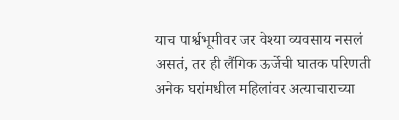याच पार्श्वभूमीवर जर वेश्या व्यवसाय नसलं असतं, तर ही लैंगिक ऊर्जेची घातक परिणती अनेक घरांमधील महिलांवर अत्याचाराच्या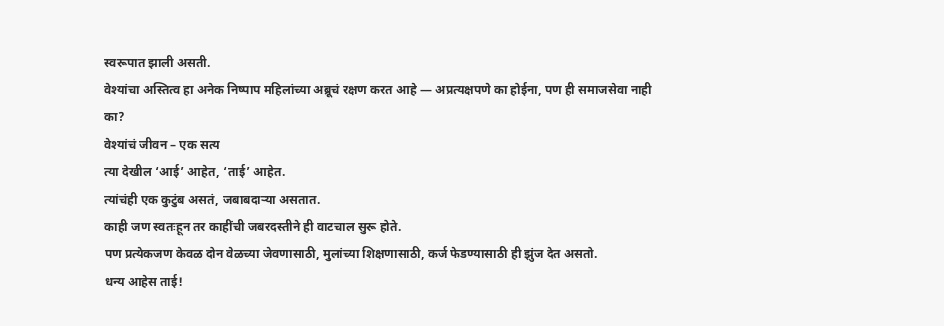स्वरूपात झाली असती.
वेश्यांचा अस्तित्व हा अनेक निष्पाप महिलांच्या अब्रूचं रक्षण करत आहे — अप्रत्यक्षपणे का होईना, पण ही समाजसेवा नाही का?
वेश्यांचं जीवन – एक सत्य
त्या देखील ‘आई’ आहेत, ‘ताई’ आहेत.
त्यांचंही एक कुटुंब असतं, जबाबदाऱ्या असतात.
काही जण स्वतःहून तर काहींची जबरदस्तीने ही वाटचाल सुरू होते.
पण प्रत्येकजण केवळ दोन वेळच्या जेवणासाठी, मुलांच्या शिक्षणासाठी, कर्ज फेडण्यासाठी ही झुंज देत असतो.
धन्य आहेस ताई!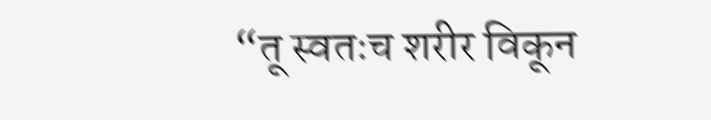“तू स्वतःच शरीर विकून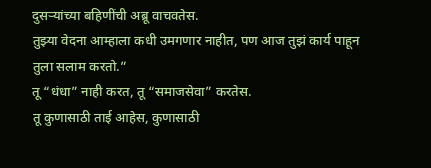दुसऱ्यांच्या बहिणींची अब्रू वाचवतेस.
तुझ्या वेदना आम्हाला कधी उमगणार नाहीत, पण आज तुझं कार्य पाहून तुला सलाम करतो.”
तू “धंधा” नाही करत, तू “समाजसेवा” करतेस.
तू कुणासाठी ताई आहेस, कुणासाठी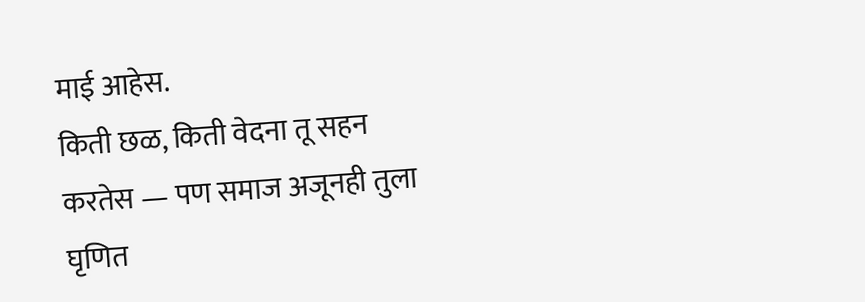माई आहेस.
किती छळ, किती वेदना तू सहन करतेस — पण समाज अजूनही तुला घृणित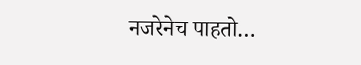नजरेनेच पाहतो…